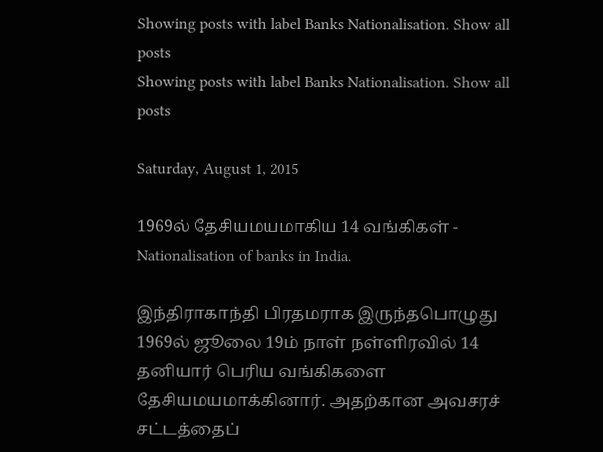Showing posts with label Banks Nationalisation. Show all posts
Showing posts with label Banks Nationalisation. Show all posts

Saturday, August 1, 2015

1969ல் தேசியமயமாகிய 14 வங்கிகள் - Nationalisation of banks in India.

இந்திராகாந்தி பிரதமராக இருந்தபொழுது 1969ல் ஜூலை 19ம் நாள் நள்ளிரவில் 14 தனியார் பெரிய வங்கிகளை  தேசியமயமாக்கினார். அதற்கான அவசரச் சட்டத்தைப்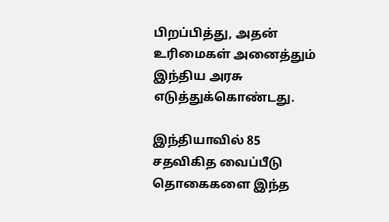பிறப்பித்து, அதன் உரிமைகள் அனைத்தும் இந்திய அரசு எடுத்துக்கொண்டது.

இந்தியாவில் 85  சதவிகித வைப்பீடு தொகைகளை இந்த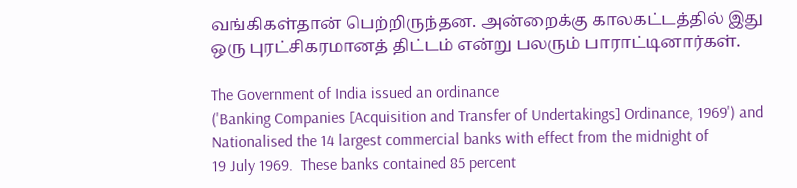வங்கிகள்தான் பெற்றிருந்தன. அன்றைக்கு காலகட்டத்தில் இது ஒரு புரட்சிகரமானத் திட்டம் என்று பலரும் பாராட்டினார்கள்.

The Government of India issued an ordinance
('Banking Companies [Acquisition and Transfer of Undertakings] Ordinance, 1969') and Nationalised the 14 largest commercial banks with effect from the midnight of
19 July 1969.  These banks contained 85 percent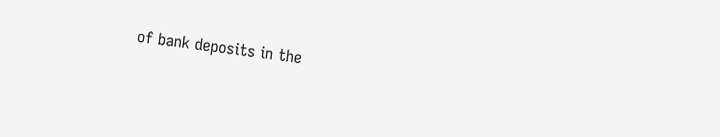of bank deposits in the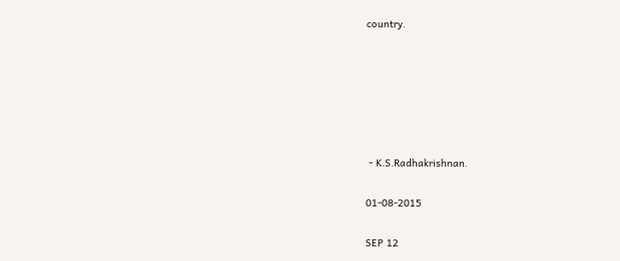country.






 - K.S.Radhakrishnan.

01-08-2015

SEP 12